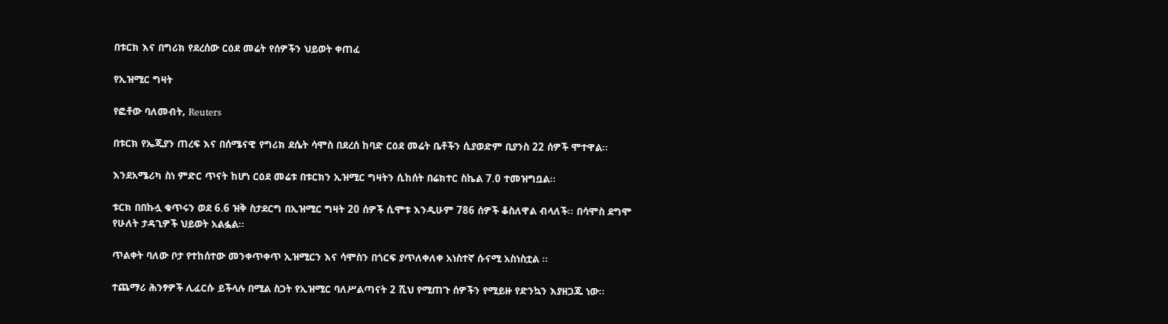በቱርክ እና በግሪክ የደረሰው ርዕደ መሬት የሰዎችን ህይወት ቀጠፈ

የኢዝሚር ግዛት

የፎቶው ባለመብት, Reuters

በቱርክ የኤጂያን ጠረፍ እና በሰሜናዊ የግሪክ ደሴት ሳሞስ በደረሰ ከባድ ርዕደ መሬት ቤቶችን ሲያወድም ቢያንስ 22 ሰዎች ሞተዋል፡፡

እንደአሜሪካ ስነ ምድር ጥናት ከሆነ ርዕደ መሬቱ በቱርክን ኢዝሚር ግዛትን ሲከሰት በሬክተር ስኬል 7.0 ተመዝግቧል፡፡

ቱርክ በበኩሏ ቁጥሩን ወደ 6.6 ዝቅ ስታደርግ በኢዝሚር ግዛት 20 ሰዎች ሲሞቱ እንዲሁም 786 ሰዎች ቆስለዋል ብላለች፡፡ በሳሞስ ደግሞ የሁለት ታዳጊዎች ህይወት አልፏል፡፡

ጥልቀት ባለው ቦታ የተከሰተው መንቀጥቀጥ ኢዝሚርን እና ሳሞስን በጎርፍ ያጥለቀለቀ አነስተኛ ሱናሚ አስነስቷል ፡፡

ተጨማሪ ሕንፃዎች ሊፈርሱ ይችላሉ በሚል ስጋት የኢዝሚር ባለሥልጣናት 2 ሺህ የሚጠጉ ሰዎችን የሚይዙ የድንኳን እያዘጋጁ ነው፡፡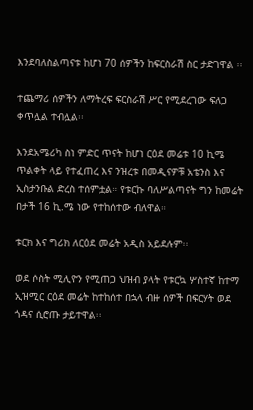እንደባለስልጣናቱ ከሆነ 70 ሰዎችን ከፍርስራሽ ስር ታድገዋል ፡፡

ተጨማሪ ሰዎችን ለማትረፍ ፍርስራሽ ሥር የሚደረገው ፍለጋ ቀጥሏል ተብሏል፡፡

እንደአሜሪካ ስነ ምድር ጥናት ከሆነ ርዕደ መሬቱ 10 ኪሜ ጥልቀት ላይ የተፈጠረ እና ንዝረቱ በመዲናዎቹ አቴንስ እና ኢስታንቡል ድረስ ተሰምቷል። የቱርኩ ባለሥልጣናት ግን ከመሬት በታች 16 ኪ.ሜ ነው የተከሰተው ብለዋል።

ቱርክ እና ግሪክ ለርዕደ መሬት አዲስ አይደሉም፡፡

ወደ ሶስት ሚሊዮን የሚጠጋ ህዝብ ያላት የቱርኳ ሦስተኛ ከተማ ኢዝሚር ርዕደ መሬት ከተከሰተ በኋላ ብዙ ሰዎች በፍርሃት ወደ ጎዳና ሲሮጡ ታይተዋል፡፡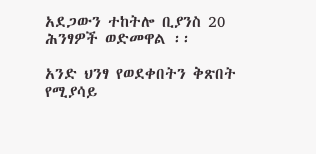አደጋውን ተከትሎ ቢያንስ 20 ሕንፃዎች ወድመዋል ፡፡

አንድ ህንፃ የወደቀበትን ቅጽበት የሚያሳይ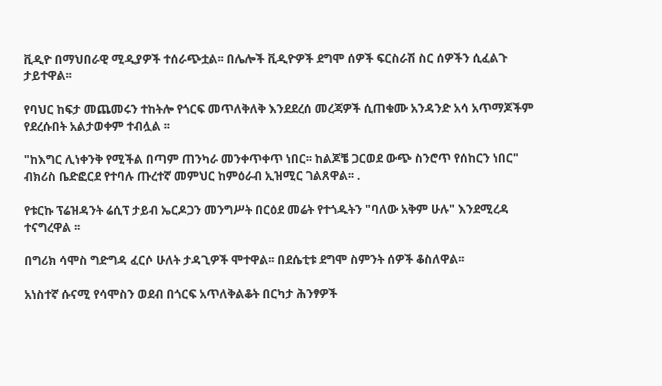ቪዲዮ በማህበራዊ ሚዲያዎች ተሰራጭቷል፡፡ በሌሎች ቪዲዮዎች ደግሞ ሰዎች ፍርስራሽ ስር ሰዎችን ሲፈልጉ ታይተዋል፡፡

የባህር ከፍታ መጨመሩን ተከትሎ የጎርፍ መጥለቅለቅ እንደደረሰ መረጃዎች ሲጠቁሙ አንዳንድ አሳ አጥማጆችም የደረሱበት አልታወቀም ተብሏል ፡፡

"ከእግር ሊነቀንቅ የሚችል በጣም ጠንካራ መንቀጥቀጥ ነበር፡፡ ከልጆቼ ጋርወደ ውጭ ስንሮጥ የሰከርን ነበር" ብክሪስ ቤድፎርደ የተባሉ ጡረተኛ መምህር ከምዕራብ ኢዝሚር ገልጸዋል፡፡ .

የቱርኩ ፕሬዝዳንት ሬሲፕ ታይብ ኤርዶጋን መንግሥት በርዕደ መሬት የተጎዱትን "ባለው አቅም ሁሉ" እንደሚረዳ ተናግረዋል ፡፡

በግሪክ ሳሞስ ግድግዳ ፈርሶ ሁለት ታዳጊዎች ሞተዋል፡፡ በደሴቲቱ ደግሞ ስምንት ሰዎች ቆስለዋል፡፡

አነስተኛ ሱናሚ የሳሞስን ወደብ በጎርፍ አጥለቅልቆት በርካታ ሕንፃዎች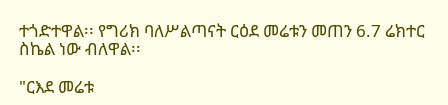ተጎድተዋል፡፡ የግሪክ ባለሥልጣናት ርዕደ መሬቱን መጠን 6.7 ሬክተር ስኬል ነው ብለዋል፡፡

"ርእደ መሬቱ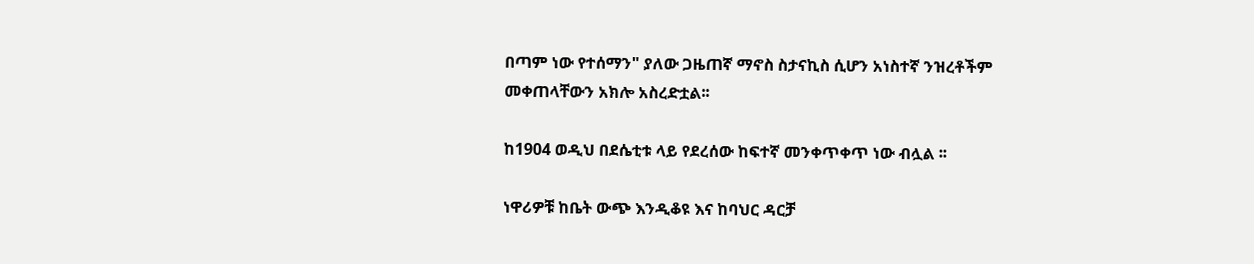በጣም ነው የተሰማን" ያለው ጋዜጠኛ ማኖስ ስታናኪስ ሲሆን አነስተኛ ንዝረቶችም መቀጠላቸውን አክሎ አስረድቷል፡፡

ከ1904 ወዲህ በደሴቲቱ ላይ የደረሰው ከፍተኛ መንቀጥቀጥ ነው ብሏል ፡፡

ነዋሪዎቹ ከቤት ውጭ እንዲቆዩ እና ከባህር ዳርቻ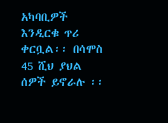አካባቢዎች እንዲርቁ ጥሪ ቀርቧል፡፡ በሳሞስ 45 ሺህ ያህል ሰዎች ይኖራሉ ፡፡